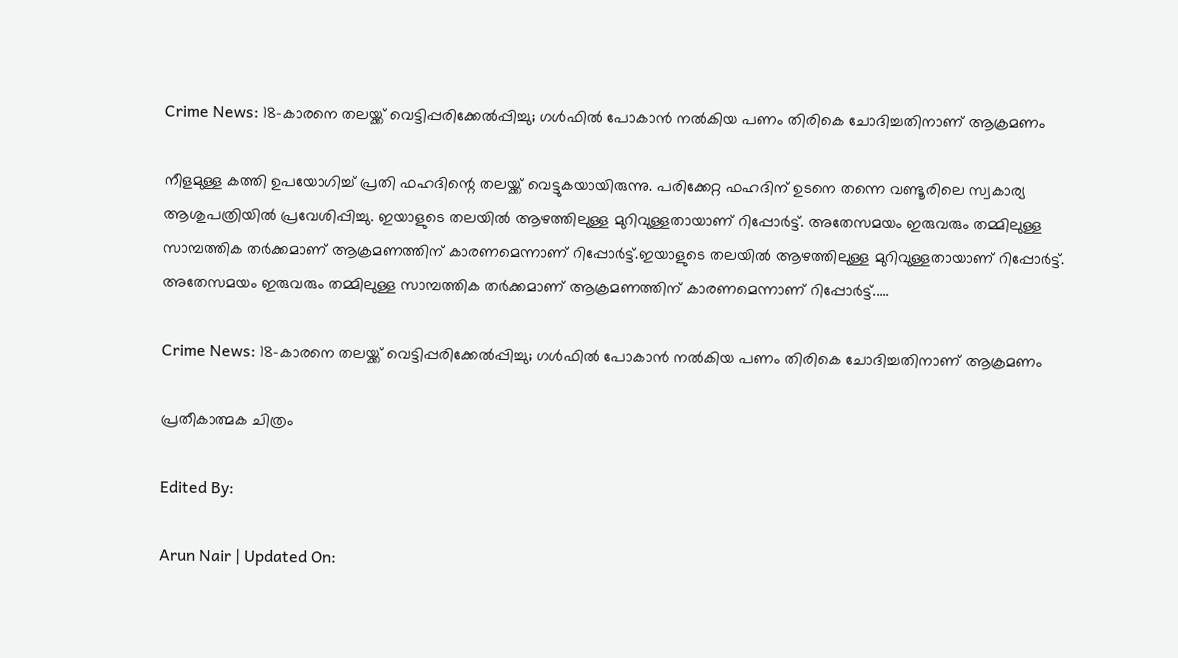Crime News: 18-കാരനെ തലയ്ക്ക് വെട്ടിപ്പരിക്കേല്‍പ്പിച്ചു; ഗള്‍ഫില്‍ പോകാന്‍ നല്‍കിയ പണം തിരികെ ചോദിച്ചതിനാണ് ആക്രമണം

നീളമുള്ള കത്തി ഉപയോഗിച്ച് പ്രതി ഫഹദിന്റെ തലയ്ക്ക് വെട്ടുകയായിരുന്നു. പരിക്കേറ്റ ഫഹദിന് ഉടനെ തന്നെ വണ്ടൂരിലെ സ്വകാര്യ ആശുപത്രിയിൽ പ്രവേശിപ്പിച്ചു. ഇയാളുടെ തലയിൽ ആഴത്തിലുള്ള മുറിവുള്ളതായാണ് റിപ്പോർട്ട്. അതേസമയം ഇരുവരും തമ്മിലുള്ള സാമ്പത്തിക തർക്കമാണ് ആക്രമണത്തിന് കാരണമെന്നാണ് റിപ്പോർട്ട്.ഇയാളുടെ തലയിൽ ആഴത്തിലുള്ള മുറിവുള്ളതായാണ് റിപ്പോർട്ട്. അതേസമയം ഇരുവരും തമ്മിലുള്ള സാമ്പത്തിക തർക്കമാണ് ആക്രമണത്തിന് കാരണമെന്നാണ് റിപ്പോർട്ട്.....

Crime News: 18-കാരനെ തലയ്ക്ക് വെട്ടിപ്പരിക്കേല്‍പ്പിച്ചു; ഗള്‍ഫില്‍ പോകാന്‍ നല്‍കിയ പണം തിരികെ ചോദിച്ചതിനാണ് ആക്രമണം

പ്രതീകാത്മക ചിത്രം

Edited By:

Arun Nair | Updated On: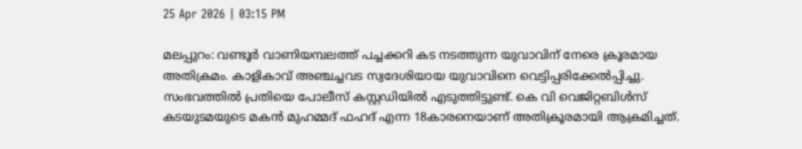25 Apr 2026 | 03:15 PM

മലപ്പുറം: വണ്ടൂർ വാണിയമ്പലത്ത് പച്ചക്കറി കട നടത്തുന്ന യുവാവിന് നേരെ ക്രൂരമായ അതിക്രമം. കാളികാവ് അഞ്ചച്ചവട സ്വദേശിയായ യുവാവിനെ വെട്ടിപ്പരിക്കേൽപ്പിച്ചു. സംഭവത്തിൽ പ്രതിയെ പോലീസ് കസ്റ്റഡിയിൽ എടുത്തിട്ടുണ്ട്. കെ വി വെജിറ്റബിൾസ് കടയുടമയുടെ മകൻ മുഹമ്മദ് ഫഹദ് എന്ന 18കാരനെയാണ് അതിക്രൂരമായി ആക്രമിച്ചത്.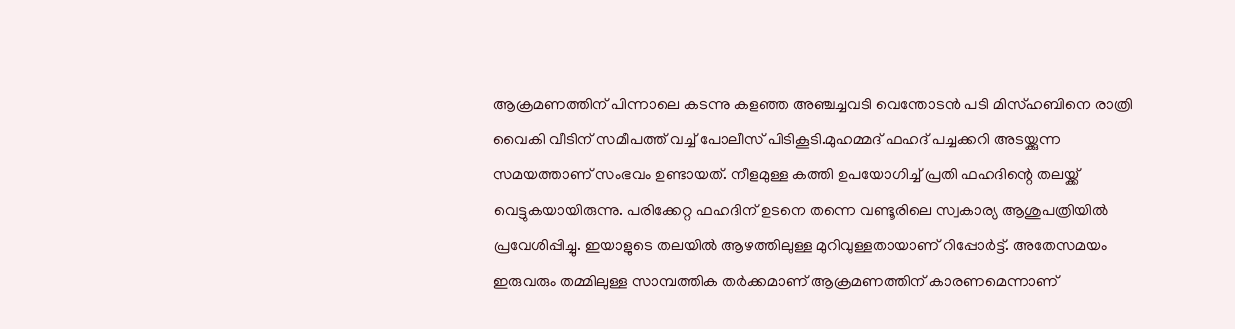ആക്രമണത്തിന് പിന്നാലെ കടന്നു കളഞ്ഞ അഞ്ചച്ചവടി വെന്തോടൻ പടി മിസ്ഹബിനെ രാത്രി വൈകി വീടിന് സമീപത്ത് വച്ച് പോലീസ് പിടികൂടി.മുഹമ്മദ് ഫഹദ് പച്ചക്കറി അടയ്ക്കുന്ന സമയത്താണ് സംഭവം ഉണ്ടായത്. നീളമുള്ള കത്തി ഉപയോഗിച്ച് പ്രതി ഫഹദിന്റെ തലയ്ക്ക് വെട്ടുകയായിരുന്നു. പരിക്കേറ്റ ഫഹദിന് ഉടനെ തന്നെ വണ്ടൂരിലെ സ്വകാര്യ ആശുപത്രിയിൽ പ്രവേശിപ്പിച്ചു. ഇയാളുടെ തലയിൽ ആഴത്തിലുള്ള മുറിവുള്ളതായാണ് റിപ്പോർട്ട്. അതേസമയം ഇരുവരും തമ്മിലുള്ള സാമ്പത്തിക തർക്കമാണ് ആക്രമണത്തിന് കാരണമെന്നാണ്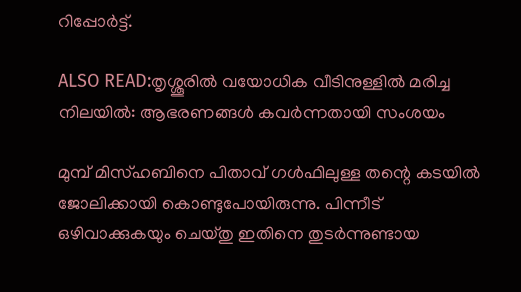റിപ്പോർട്ട്.

ALSO READ:തൃശ്ശൂരിൽ വയോധിക വീടിനുള്ളിൽ മരിച്ച നിലയിൽ: ആഭരണങ്ങൾ കവർന്നതായി സംശയം

മുമ്പ് മിസ്ഹബിനെ പിതാവ് ഗൾഫിലുള്ള തന്റെ കടയിൽ ജോലിക്കായി കൊണ്ടുപോയിരുന്നു. പിന്നീട് ഒഴിവാക്കുകയും ചെയ്തു ഇതിനെ തുടർന്നുണ്ടായ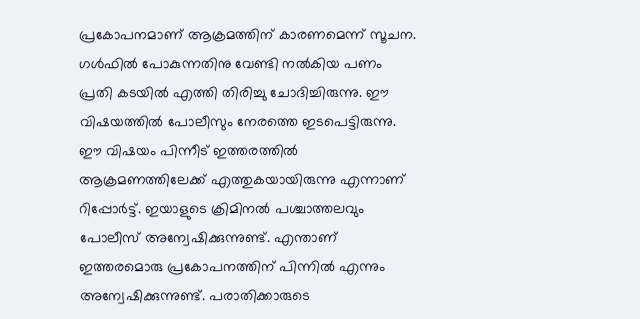പ്രകോപനമാണ് ആക്രമത്തിന് കാരണമെന്ന് സൂചന. ഗൾഫിൽ പോകുന്നതിനു വേണ്ടി നൽകിയ പണം പ്രതി കടയിൽ എത്തി തിരിച്ചു ചോദിച്ചിരുന്നു. ഈ വിഷയത്തിൽ പോലീസും നേരത്തെ ഇടപെട്ടിരുന്നു. ഈ വിഷയം പിന്നീട് ഇത്തരത്തിൽ ആക്രമണത്തിലേക്ക് എത്തുകയായിരുന്നു എന്നാണ് റിപ്പോർട്ട്. ഇയാളുടെ ക്രിമിനൽ പശ്ചാത്തലവും പോലീസ് അന്വേഷിക്കുന്നുണ്ട്. എന്താണ് ഇത്തരമൊരു പ്രകോപനത്തിന് പിന്നിൽ എന്നും അന്വേഷിക്കുന്നുണ്ട്. പരാതിക്കാരുടെ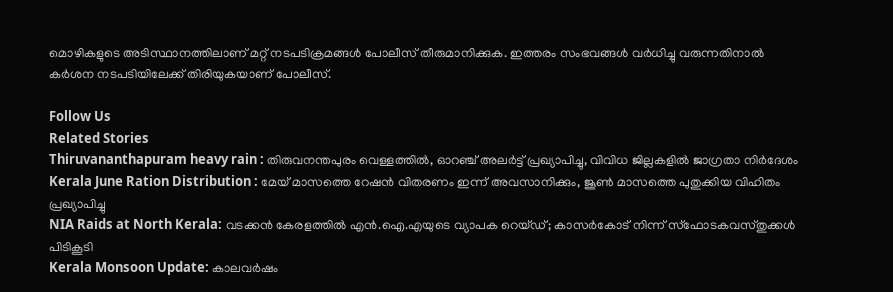മൊഴികളുടെ അടിസ്ഥാനത്തിലാണ് മറ്റ് നടപടിക്രമങ്ങൾ പോലീസ് തീരുമാനിക്കുക. ഇത്തരം സംഭവങ്ങൾ വർധിച്ചു വരുന്നതിനാൽ കർശന നടപടിയിലേക്ക് തിരിയുകയാണ് പോലീസ്.

Follow Us
Related Stories
Thiruvananthapuram heavy rain : തിരുവനന്തപുരം വെള്ളത്തിൽ, ഓറഞ്ച് അലർട്ട് പ്രഖ്യാപിച്ചു, വിവിധ ജില്ലകളിൽ ജാഗ്രതാ നിർദേശം
Kerala June Ration Distribution : മേയ് മാസത്തെ റേഷൻ വിതരണം ഇന്ന് അവസാനിക്കും, ജൂൺ മാസത്തെ പുതുക്കിയ വിഹിതം പ്രഖ്യാപിച്ചു
NIA Raids at North Kerala: വടക്കൻ കേരളത്തിൽ എൻ.ഐ.എയുടെ വ്യാപക റെയ്ഡ്; കാസർകോട് നിന്ന് സ്ഫോടകവസ്തുക്കൾ പിടികൂടി
Kerala Monsoon Update: കാലവർഷം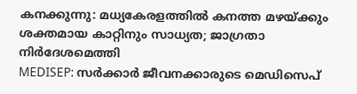കനക്കുന്നു: മധ്യകേരളത്തിൽ കനത്ത മഴയ്ക്കും ശക്തമായ കാറ്റിനും സാധ്യത; ജാഗ്രതാ നിർദേശമെത്തി
MEDISEP: സർക്കാർ ജീവനക്കാരുടെ മെഡിസെപ്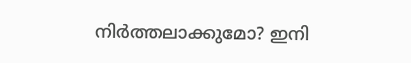നിർത്തലാക്കുമോ? ഇനി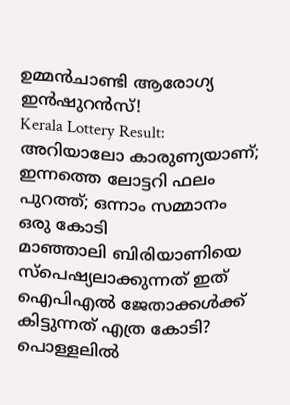ഉമ്മന്‍ചാണ്ടി ആരോഗ്യ ഇന്‍ഷുറൻസ്!
Kerala Lottery Result: അറിയാലോ കാരുണ്യയാണ്; ഇന്നത്തെ ലോട്ടറി ഫലം പുറത്ത്‌; ഒന്നാം സമ്മാനം ഒരു കോടി
മാഞ്ഞാലി ബിരിയാണിയെ സ്പെഷ്യലാക്കുന്നത് ഇത്
ഐപിഎല്‍ ജേതാക്കള്‍ക്ക് കിട്ടുന്നത് എത്ര കോടി?
പൊള്ളലിൽ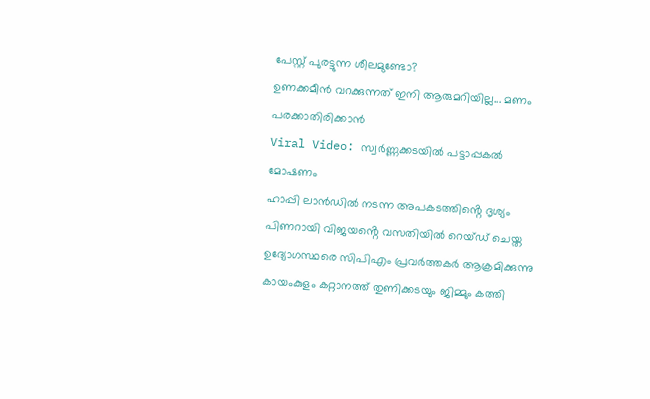പേസ്റ്റ് പുരട്ടുന്ന ശീലമുണ്ടോ?
ഉണക്കമീൻ വറക്കുന്നത് ഇനി ആരുമറിയില്ല... മണം പരക്കാതിരിക്കാൻ
Viral Video: സ്വർണ്ണക്കടയിൽ പട്ടാപ്പകൽ മോഷണം
ഹാപ്പി ലാൻഡിൽ നടന്ന അപകടത്തിൻ്റെ ദൃശ്യം
പിണറായി വിജയൻ്റെ വസതിയിൽ റെയ്ഡ് ചെയ്ത ഉദ്യോഗസ്ഥരെ സിപിഎം പ്രവർത്തകർ ആക്രമിക്കുന്നു
കായംകുളം കറ്റാനത്ത് തുണിക്കടയും ജിമ്മും കത്തി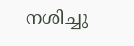നശിച്ചു